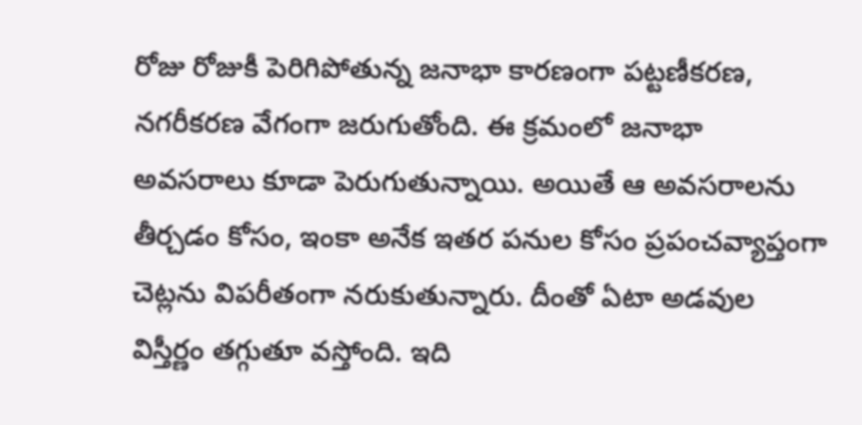రోజు రోజుకీ పెరిగిపోతున్న జనాభా కారణంగా పట్టణీకరణ, నగరీకరణ వేగంగా జరుగుతోంది. ఈ క్రమంలో జనాభా అవసరాలు కూడా పెరుగుతున్నాయి. అయితే ఆ అవసరాలను తీర్చడం కోసం, ఇంకా అనేక ఇతర పనుల కోసం ప్రపంచవ్యాప్తంగా చెట్లను విపరీతంగా నరుకుతున్నారు. దీంతో ఏటా అడవుల విస్తీర్ణం తగ్గుతూ వస్తోంది. ఇది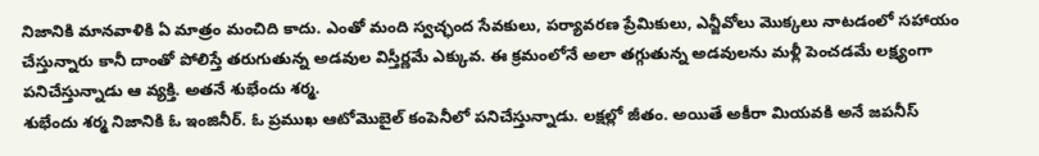నిజానికి మానవాళికి ఏ మాత్రం మంచిది కాదు. ఎంతో మంది స్వచ్ఛంద సేవకులు, పర్యావరణ ప్రేమికులు, ఎన్జీవోలు మొక్కలు నాటడంలో సహాయం చేస్తున్నారు కానీ దాంతో పోలిస్తే తరుగుతున్న అడవుల విస్తీర్ణమే ఎక్కువ. ఈ క్రమంలోనే అలా తగ్గుతున్న అడవులను మళ్లీ పెంచడమే లక్ష్యంగా పనిచేస్తున్నాడు ఆ వ్యక్తి. అతనే శుభేందు శర్మ.
శుభేందు శర్మ నిజానికి ఓ ఇంజినీర్. ఓ ప్రముఖ ఆటోమొబైల్ కంపెనీలో పనిచేస్తున్నాడు. లక్షల్లో జీతం. అయితే అకీరా మియవకి అనే జపనీస్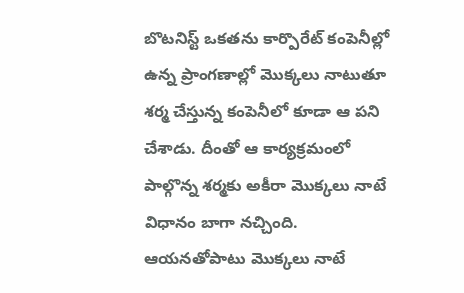బొటనిస్ట్ ఒకతను కార్పొరేట్ కంపెనీల్లో ఉన్న ప్రాంగణాల్లో మొక్కలు నాటుతూ శర్మ చేస్తున్న కంపెనీలో కూడా ఆ పని చేశాడు. దీంతో ఆ కార్యక్రమంలో పాల్గొన్న శర్మకు అకీరా మొక్కలు నాటే విధానం బాగా నచ్చింది. ఆయనతోపాటు మొక్కలు నాటే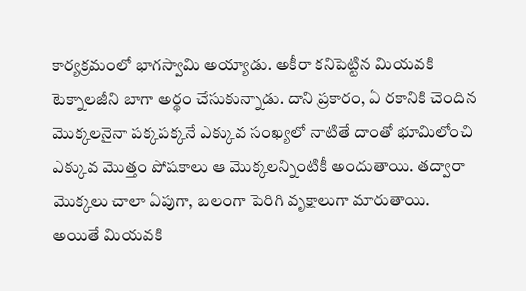కార్యక్రమంలో భాగస్వామి అయ్యాడు. అకీరా కనిపెట్టిన మియవకి టెక్నాలజీని బాగా అర్థం చేసుకున్నాడు. దాని ప్రకారం, ఏ రకానికి చెందిన మొక్కలనైనా పక్కపక్కనే ఎక్కువ సంఖ్యలో నాటితే దాంతో భూమిలోంచి ఎక్కువ మొత్తం పోషకాలు ఆ మొక్కలన్నింటికీ అందుతాయి. తద్వారా మొక్కలు చాలా ఏపుగా, బలంగా పెరిగి వృక్షాలుగా మారుతాయి.
అయితే మియవకి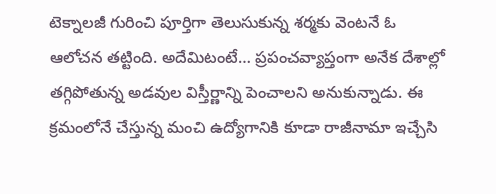టెక్నాలజీ గురించి పూర్తిగా తెలుసుకున్న శర్మకు వెంటనే ఓ ఆలోచన తట్టింది. అదేమిటంటే… ప్రపంచవ్యాప్తంగా అనేక దేశాల్లో తగ్గిపోతున్న అడవుల విస్తీర్ణాన్ని పెంచాలని అనుకున్నాడు. ఈ క్రమంలోనే చేస్తున్న మంచి ఉద్యోగానికి కూడా రాజీనామా ఇచ్చేసి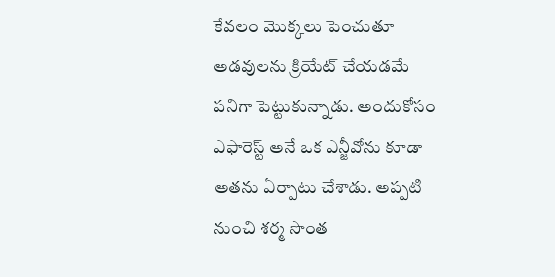కేవలం మొక్కలు పెంచుతూ అడవులను క్రియేట్ చేయడమే పనిగా పెట్టుకున్నాడు. అందుకోసం ఎఫారెస్ట్ అనే ఒక ఎన్జీవోను కూడా అతను ఏర్పాటు చేశాడు. అప్పటి నుంచి శర్మ సొంత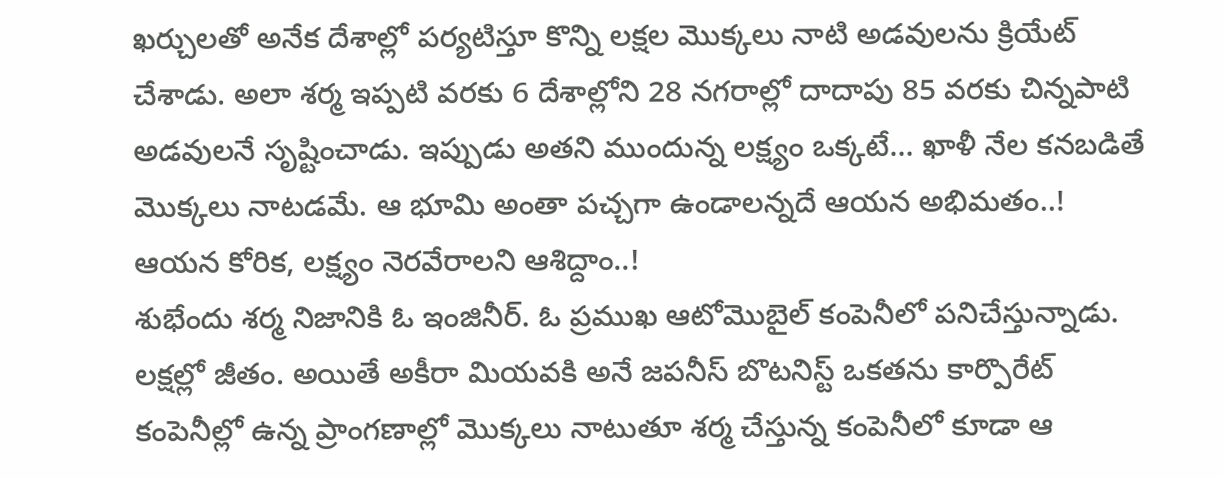ఖర్చులతో అనేక దేశాల్లో పర్యటిస్తూ కొన్ని లక్షల మొక్కలు నాటి అడవులను క్రియేట్ చేశాడు. అలా శర్మ ఇప్పటి వరకు 6 దేశాల్లోని 28 నగరాల్లో దాదాపు 85 వరకు చిన్నపాటి అడవులనే సృష్టించాడు. ఇప్పుడు అతని ముందున్న లక్ష్యం ఒక్కటే… ఖాళీ నేల కనబడితే మొక్కలు నాటడమే. ఆ భూమి అంతా పచ్చగా ఉండాలన్నదే ఆయన అభిమతం..! ఆయన కోరిక, లక్ష్యం నెరవేరాలని ఆశిద్దాం..!
శుభేందు శర్మ నిజానికి ఓ ఇంజినీర్. ఓ ప్రముఖ ఆటోమొబైల్ కంపెనీలో పనిచేస్తున్నాడు. లక్షల్లో జీతం. అయితే అకీరా మియవకి అనే జపనీస్ బొటనిస్ట్ ఒకతను కార్పొరేట్ కంపెనీల్లో ఉన్న ప్రాంగణాల్లో మొక్కలు నాటుతూ శర్మ చేస్తున్న కంపెనీలో కూడా ఆ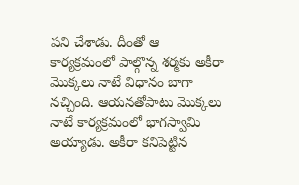పని చేశాడు. దీంతో ఆ కార్యక్రమంలో పాల్గొన్న శర్మకు అకీరా మొక్కలు నాటే విధానం బాగా నచ్చింది. ఆయనతోపాటు మొక్కలు నాటే కార్యక్రమంలో భాగస్వామి అయ్యాడు. అకీరా కనిపెట్టిన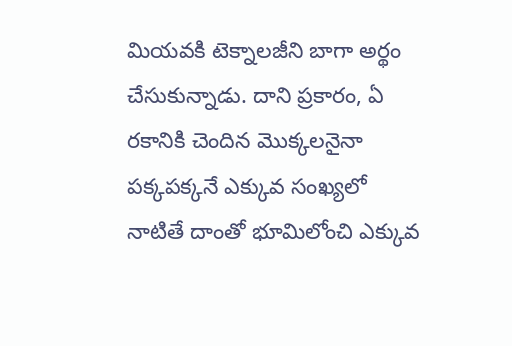మియవకి టెక్నాలజీని బాగా అర్థం చేసుకున్నాడు. దాని ప్రకారం, ఏ రకానికి చెందిన మొక్కలనైనా పక్కపక్కనే ఎక్కువ సంఖ్యలో నాటితే దాంతో భూమిలోంచి ఎక్కువ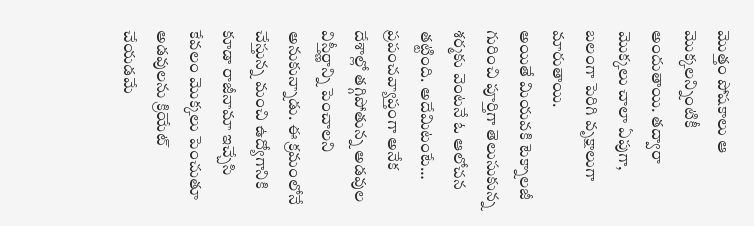మొత్తం పోషకాలు ఆ మొక్కలన్నింటికీ అందుతాయి. తద్వారా మొక్కలు చాలా ఏపుగా, బలంగా పెరిగి వృక్షాలుగా మారుతాయి.
అయితే మియవకి టెక్నాలజీ గురించి పూర్తిగా తెలుసుకున్న శర్మకు వెంటనే ఓ ఆలోచన తట్టింది. అదేమిటంటే… ప్రపంచవ్యాప్తంగా అనేక దేశాల్లో తగ్గిపోతున్న అడవుల విస్తీర్ణాన్ని పెంచాలని అనుకున్నాడు. ఈ క్రమంలోనే చేస్తున్న మంచి ఉద్యోగానికి కూడా రాజీనామా ఇచ్చేసి కేవలం మొక్కలు పెంచుతూ అడవులను క్రియేట్ చేయడమే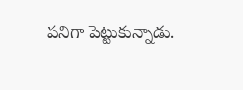పనిగా పెట్టుకున్నాడు.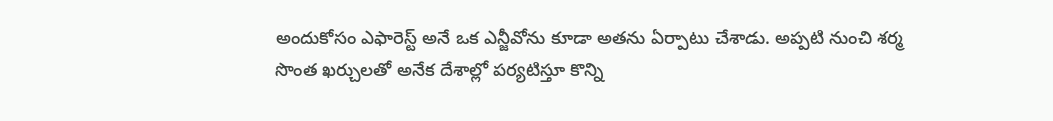అందుకోసం ఎఫారెస్ట్ అనే ఒక ఎన్జీవోను కూడా అతను ఏర్పాటు చేశాడు. అప్పటి నుంచి శర్మ సొంత ఖర్చులతో అనేక దేశాల్లో పర్యటిస్తూ కొన్ని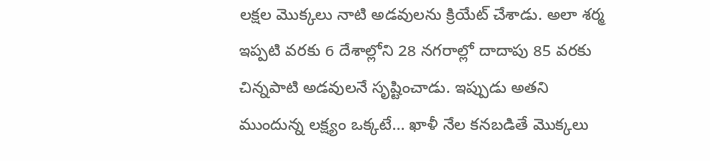లక్షల మొక్కలు నాటి అడవులను క్రియేట్ చేశాడు. అలా శర్మ ఇప్పటి వరకు 6 దేశాల్లోని 28 నగరాల్లో దాదాపు 85 వరకు చిన్నపాటి అడవులనే సృష్టించాడు. ఇప్పుడు అతని ముందున్న లక్ష్యం ఒక్కటే… ఖాళీ నేల కనబడితే మొక్కలు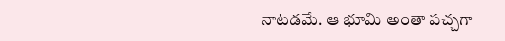నాటడమే. ఆ భూమి అంతా పచ్చగా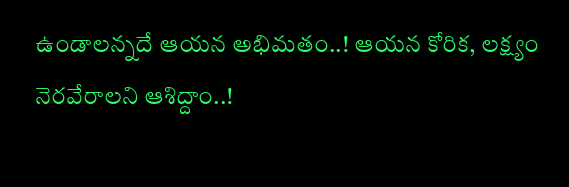ఉండాలన్నదే ఆయన అభిమతం..! ఆయన కోరిక, లక్ష్యం నెరవేరాలని ఆశిద్దాం..!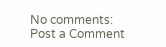No comments:
Post a Comment